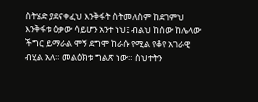ስትሄድ ያደናቀፈህ እንቅፋት ስትመለስም ከደገምህ እንቅፋቱ ዕቃው ሳይሆን አንተ ነህ፤ ብልህ ከሰው ከሌላው ችግር ይማራል ሞኝ ደግሞ ከራሱ የሚል የቆየ አገራዊ ብሂል አለ። መልዕክቱ ግልጽ ነው። ስህተትን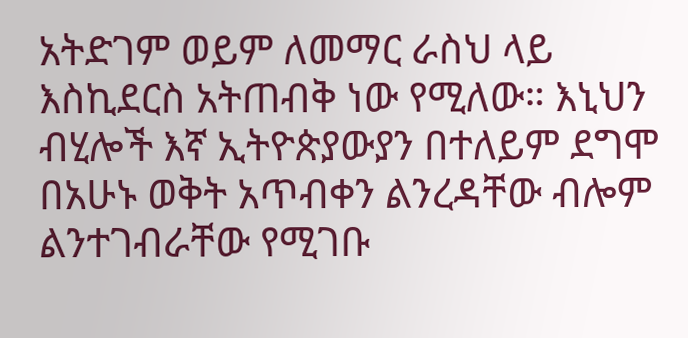አትድገም ወይም ለመማር ራስህ ላይ እስኪደርስ አትጠብቅ ነው የሚለው። እኒህን ብሂሎች እኛ ኢትዮጵያውያን በተለይም ደግሞ በአሁኑ ወቅት አጥብቀን ልንረዳቸው ብሎም ልንተገብራቸው የሚገቡ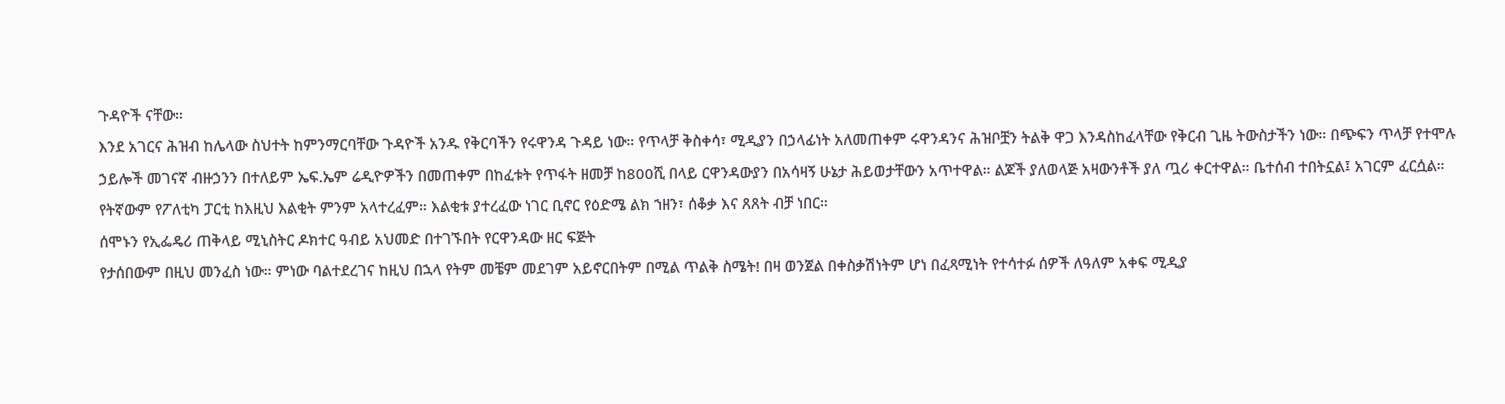ጉዳዮች ናቸው።
እንደ አገርና ሕዝብ ከሌላው ስህተት ከምንማርባቸው ጉዳዮች አንዱ የቅርባችን የሩዋንዳ ጉዳይ ነው። የጥላቻ ቅስቀሳ፣ ሚዲያን በኃላፊነት አለመጠቀም ሩዋንዳንና ሕዝቦቿን ትልቅ ዋጋ እንዳስከፈላቸው የቅርብ ጊዜ ትውስታችን ነው። በጭፍን ጥላቻ የተሞሉ ኃይሎች መገናኛ ብዙኃንን በተለይም ኤፍ.ኤም ሬዲዮዎችን በመጠቀም በከፈቱት የጥፋት ዘመቻ ከ800ሺ በላይ ርዋንዳውያን በአሳዛኝ ሁኔታ ሕይወታቸውን አጥተዋል። ልጆች ያለወላጅ አዛውንቶች ያለ ጧሪ ቀርተዋል። ቤተሰብ ተበትኗል፤ አገርም ፈርሷል። የትኛውም የፖለቲካ ፓርቲ ከእዚህ እልቂት ምንም አላተረፈም። እልቂቱ ያተረፈው ነገር ቢኖር የዕድሜ ልክ ኀዘን፣ ሰቆቃ እና ጸጸት ብቻ ነበር።
ሰሞኑን የኢፌዴሪ ጠቅላይ ሚኒስትር ዶክተር ዓብይ አህመድ በተገኙበት የርዋንዳው ዘር ፍጅት
የታሰበውም በዚህ መንፈስ ነው። ምነው ባልተደረገና ከዚህ በኋላ የትም መቼም መደገም አይኖርበትም በሚል ጥልቅ ስሜት! በዛ ወንጀል በቀስቃሽነትም ሆነ በፈጻሚነት የተሳተፉ ሰዎች ለዓለም አቀፍ ሚዲያ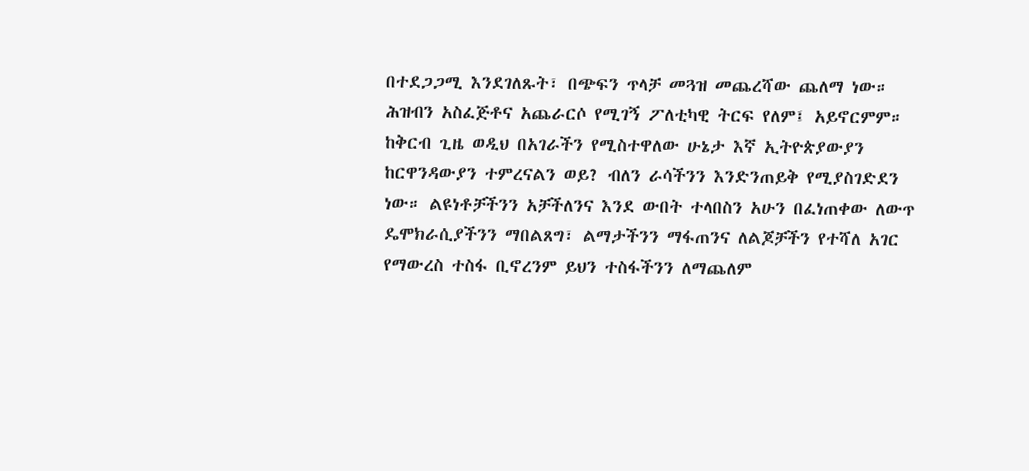በተደጋጋሚ እንደገለጹት፣ በጭፍን ጥላቻ መጓዝ መጨረሻው ጨለማ ነው። ሕዝብን አስፈጅቶና አጨራርሶ የሚገኝ ፖለቲካዊ ትርፍ የለም፤ አይኖርምም።
ከቅርብ ጊዜ ወዲህ በአገራችን የሚስተዋለው ሁኔታ እኛ ኢትዮጵያውያን ከርዋንዳውያን ተምረናልን ወይ? ብለን ራሳችንን እንድንጠይቅ የሚያስገድደን ነው። ልዩነቶቻችንን አቻችለንና እንደ ውበት ተላበስን አሁን በፈነጠቀው ለውጥ ዴሞክራሲያችንን ማበልጸግ፣ ልማታችንን ማፋጠንና ለልጆቻችን የተሻለ አገር የማውረስ ተስፋ ቢኖረንም ይህን ተስፋችንን ለማጨለም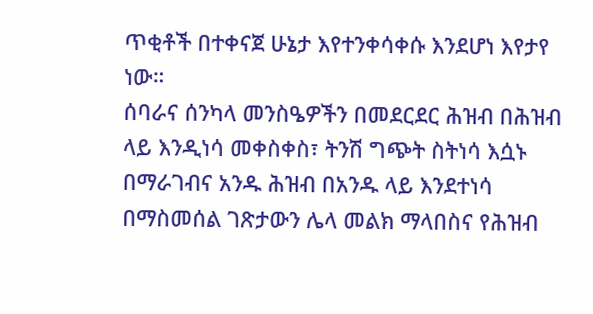ጥቂቶች በተቀናጀ ሁኔታ እየተንቀሳቀሱ እንደሆነ እየታየ ነው።
ሰባራና ሰንካላ መንስዔዎችን በመደርደር ሕዝብ በሕዝብ ላይ እንዲነሳ መቀስቀስ፣ ትንሽ ግጭት ስትነሳ እሷኑ በማራገብና አንዱ ሕዝብ በአንዱ ላይ እንደተነሳ በማስመሰል ገጽታውን ሌላ መልክ ማላበስና የሕዝብ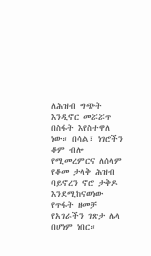ለሕዝብ ግጭት እንዲኖር መሯሯጥ በስፋት እየስተዋለ ነው። በሳል፣ ነገሮችን ቆም ብሎ የሚመረምርና ለሰላም የቆመ ታላቅ ሕዝብ ባይኖረን ኖሮ ታቅዶ እንደሚከናወነው የጥፋት ዘመቻ የአገራችን ገጽታ ሌላ በሆነም ነበር።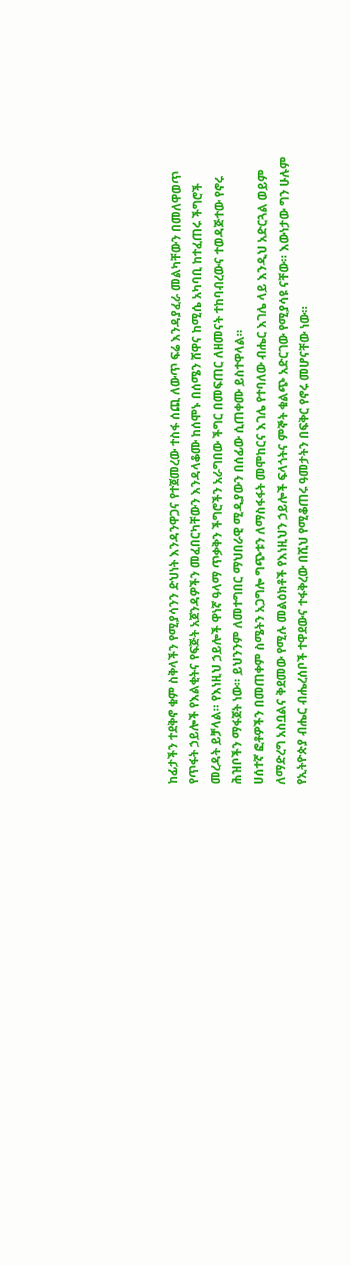ከፊታችን ተደቅኖ ቁም ስቅላችን የሚያሳንን ድህነት እንዳንዋጋና የተጀመረው ተስፋ ሰጪ ለውጥ ፍሬ እንዳያፈራ መልካቸውን በመለዋወጥ የጥፋት ኃይሎች የእልቂትና የፍጅት አጀንዳዎችን መፈበርካቸውን እንዳላቆሙ ከሰሞኑ በሰሜን ሸዋና ከሚሴ አካባቢ ከተፈጠሩ ችግሮች መረዳት ይቻላል። የእነዚህ ኃይሎች ዋነኛ ዓላማ ጥቃቅን ችግሮችን አራግበው ችግር በመፍጠር ለዘመናት ተከባብረውና ተወዳጅተው የኖሩ ሕዝቦችን ማፋጀት ነው። ይህንንም ለመተግበር ማህበራዊ ሚዲያውን በሰፊው ሲጠቀሙ ይስተዋላል።
ሀሰተኛ ፎቶዎችን በመጠቀም ስሜትን አጋግሎ ግጭቱን ለማስፋፋት መሞከርና እገሌ የተባለው ብሔር እገሌ ላይ እንዲህ አድርጓል ወይም ለማድረግ አስቧልና ቅደመው የሚሉ መልዕክቶች የእነዚህን ኃይሎች ፍላጎትና ምኞት ቁልጭ አድርገው የሚያሳዩ ናቸው። እውነታው ግን ሁሉም የኢትዮጵያ ብሔር ብሔረሰቦች ተዋደውና ተፋቅረው በሺህ የሚቆጠሩ ዓመታትን በፍቅር የኖሩ መሆናቸው ነው።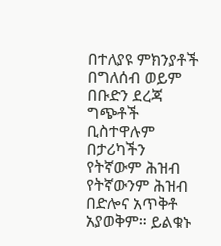በተለያዩ ምክንያቶች በግለሰብ ወይም በቡድን ደረጃ ግጭቶች ቢስተዋሉም በታሪካችን የትኛውም ሕዝብ የትኛውንም ሕዝብ በድሎና አጥቅቶ አያወቅም። ይልቁኑ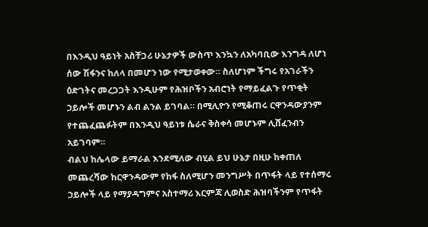በእንዲህ ዓይነት አስቸጋሪ ሁኔታዎች ውስጥ እንኳን ለአካባቢው እንግዳ ለሆነ ሰው ሽፋንና ከለላ በመሆን ነው የሚታወቀው። ስለሆነም ችግሩ የአገራችን ዕድገትና መረጋጋት እንዲሁም የሕዝቦችን አብሮነት የማይፈልጉ የጥቂት ኃይሎች መሆኑን ልብ ልንል ይገባል። በሚሊዮን የሚቆጠሩ ርዋንዳውያንም የተጨፈጨፉትም በእንዲህ ዓይነቱ ሴራና ቅስቀሳ መሆኑም ሊሸፈንብን አይገባም።
ብልህ ከሌላው ይማራል እንደሚለው ብሂል ይህ ሁኔታ በዚሁ ከቀጠለ መጨረሻው ከርዋንዳውም የከፋ ስለሚሆን መንግሥት በጥፋት ላይ የተሰማሩ ኃይሎች ላይ የማያዳግምና አስተማሪ እርምጃ ሊወስድ ሕዝባችንም የጥፋት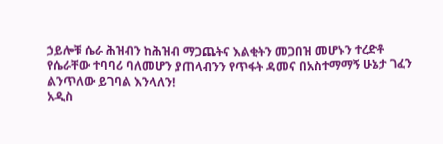ኃይሎቹ ሴራ ሕዝብን ከሕዝብ ማጋጨትና እልቂትን መጋበዝ መሆኑን ተረድቶ የሴራቸው ተባባሪ ባለመሆን ያጠላብንን የጥፋት ዳመና በአስተማማኝ ሁኔታ ገፈን ልንጥለው ይገባል እንላለን!
አዲስ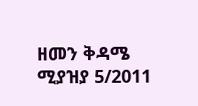ዘመን ቅዳሜ ሚያዝያ 5/2011